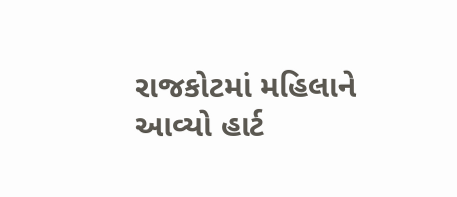રાજકોટમાં મહિલાને આવ્યો હાર્ટ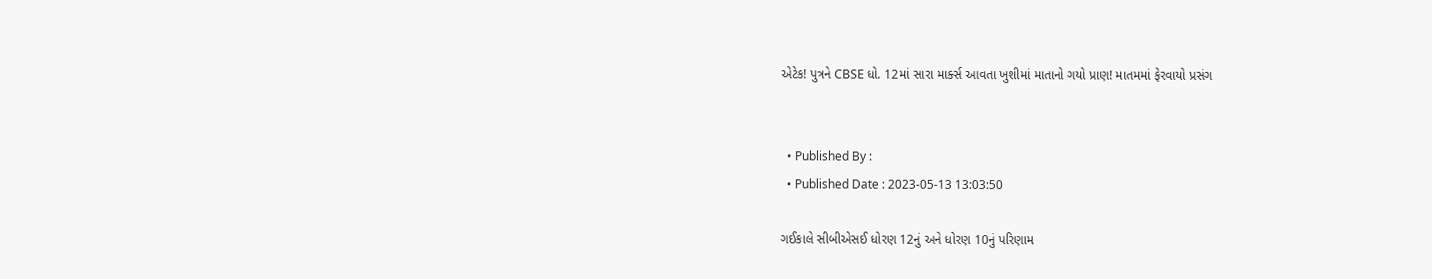એટેક! પુત્રને CBSE ધો. 12માં સારા માર્ક્સ આવતા ખુશીમાં માતાનો ગયો પ્રાણ! માતમમાં ફેરવાયો પ્રસંગ


  • Published By :
  • Published Date : 2023-05-13 13:03:50

ગઈકાલે સીબીએસઈ ધોરણ 12નું અને ધોરણ 10નું પરિણામ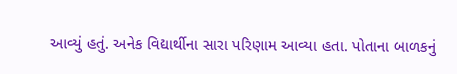આવ્યું હતું. અનેક વિદ્યાર્થીના સારા પરિણામ આવ્યા હતા. પોતાના બાળકનું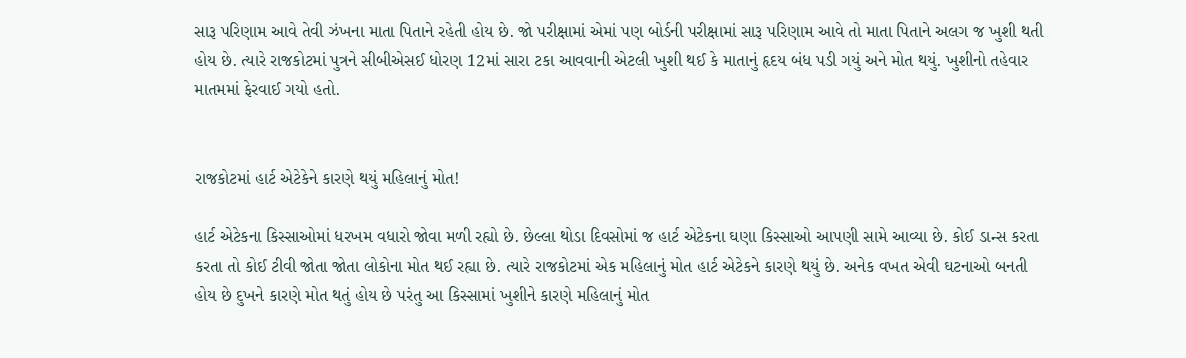સારૂ પરિણામ આવે તેવી ઝંખના માતા પિતાને રહેતી હોય છે. જો પરીક્ષામાં એમાં પણ બોર્ડની પરીક્ષામાં સારૂ પરિણામ આવે તો માતા પિતાને અલગ જ ખુશી થતી હોય છે. ત્યારે રાજકોટમાં પુત્રને સીબીએસઈ ધોરણ 12માં સારા ટકા આવવાની એટલી ખુશી થઈ કે માતાનું હૃદય બંધ પડી ગયું અને મોત થયું. ખુશીનો તહેવાર માતમમાં ફેરવાઈ ગયો હતો.


રાજકોટમાં હાર્ટ એટેકેને કારણે થયું મહિલાનું મોત!

હાર્ટ એટેકના કિસ્સાઓમાં ધરખમ વધારો જોવા મળી રહ્યો છે. છેલ્લા થોડા દિવસોમાં જ હાર્ટ એટેકના ઘણા કિસ્સાઓ આપણી સામે આવ્યા છે. કોઈ ડાન્સ કરતા કરતા તો કોઈ ટીવી જોતા જોતા લોકોના મોત થઈ રહ્યા છે. ત્યારે રાજકોટમાં એક મહિલાનું મોત હાર્ટ એટેકને કારણે થયું છે. અનેક વખત એવી ઘટનાઓ બનતી હોય છે દુખને કારણે મોત થતું હોય છે પરંતુ આ કિસ્સામાં ખુશીને કારણે મહિલાનું મોત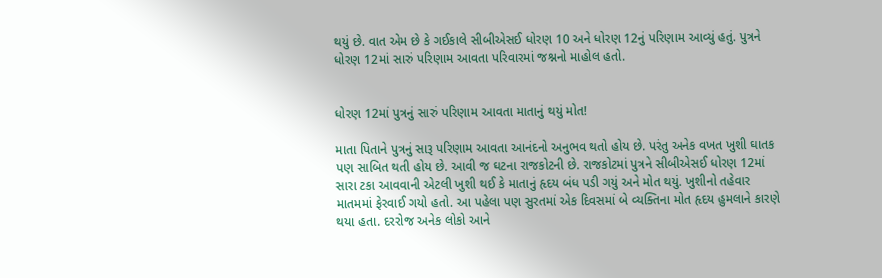થયું છે. વાત એમ છે કે ગઈકાલે સીબીએસઈ ધોરણ 10 અને ધોરણ 12નું પરિણામ આવ્યું હતું. પુત્રને ધોરણ 12માં સારું પરિણામ આવતા પરિવારમાં જશ્નનો માહોલ હતો.


ધોરણ 12માં પુત્રનું સારું પરિણામ આવતા માતાનું થયું મોત!

માતા પિતાને પુત્રનું સારૂ પરિણામ આવતા આનંદનો અનુભવ થતો હોય છે. પરંતુ અનેક વખત ખુશી ઘાતક પણ સાબિત થતી હોય છે. આવી જ ઘટના રાજકોટની છે. રાજકોટમાં પુત્રને સીબીએસઈ ધોરણ 12માં સારા ટકા આવવાની એટલી ખુશી થઈ કે માતાનું હૃદય બંધ પડી ગયું અને મોત થયું. ખુશીનો તહેવાર માતમમાં ફેરવાઈ ગયો હતો. આ પહેલા પણ સુરતમાં એક દિવસમાં બે વ્યક્તિના મોત હૃદય હુમલાને કારણે થયા હતા. દરરોજ અનેક લોકો આને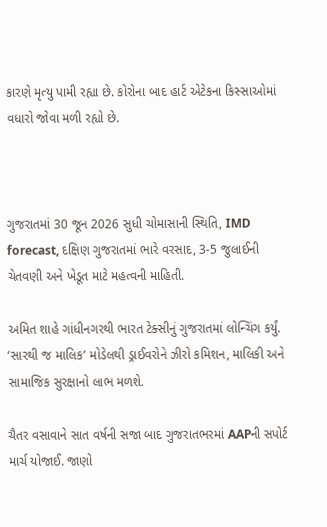કારણે મૃત્યુ પામી રહ્યા છે. કોરોના બાદ હાર્ટ એટેકના કિસ્સાઓમાં વધારો જોવા મળી રહ્યો છે.



ગુજરાતમાં 30 જૂન 2026 સુધી ચોમાસાની સ્થિતિ, IMD forecast, દક્ષિણ ગુજરાતમાં ભારે વરસાદ, 3-5 જુલાઈની ચેતવણી અને ખેડૂત માટે મહત્વની માહિતી.

અમિત શાહે ગાંધીનગરથી ભારત ટેક્સીનું ગુજરાતમાં લોન્ચિંગ કર્યું. ‘સારથી જ માલિક’ મોડેલથી ડ્રાઈવરોને ઝીરો કમિશન, માલિકી અને સામાજિક સુરક્ષાનો લાભ મળશે.

ચૈતર વસાવાને સાત વર્ષની સજા બાદ ગુજરાતભરમાં AAPની સપોર્ટ માર્ચ યોજાઈ. જાણો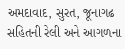અમદાવાદ, સુરત, જૂનાગઢ સહિતની રેલી અને આગળના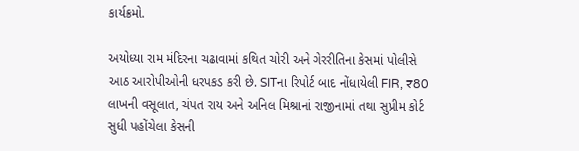કાર્યક્રમો.

અયોધ્યા રામ મંદિરના ચઢાવામાં કથિત ચોરી અને ગેરરીતિના કેસમાં પોલીસે આઠ આરોપીઓની ધરપકડ કરી છે. SITના રિપોર્ટ બાદ નોંધાયેલી FIR, ₹80 લાખની વસૂલાત, ચંપત રાય અને અનિલ મિશ્રાનાં રાજીનામાં તથા સુપ્રીમ કોર્ટ સુધી પહોંચેલા કેસની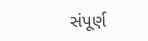સંપૂર્ણ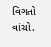વિગતો વાંચો.